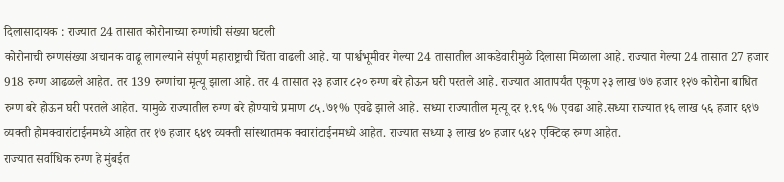दिलासादायक : राज्यात 24 तासात कोरोनाच्या रुग्णांची संख्या घटली
कोरोनाची रुग्णसंख्या अचानक वाढू लागल्याने संपूर्ण महाराष्ट्राची चिंता वाढली आहे. या पार्श्वभूमीवर गेल्या 24 तासातील आकडेवारीमुळे दिलासा मिळाला आहे. राज्यात गेल्या 24 तासात 27 हजार 918 रुग्ण आढळले आहेत. तर 139 रुग्णांचा मृत्यू झाला आहे. तर 4 तासात २३ हजार ८२० रुग्ण बरे होऊन घरी परतले आहे. राज्यात आतापर्यंत एकूण २३ लाख ७७ हजार १२७ कोरोना बाधित रुग्ण बरे होऊन घरी परतले आहेत. यामुळे राज्यातील रुग्ण बरे होण्याचे प्रमाण ८५.७१% एवढे झाले आहे. सध्या राज्यातील मृत्यू दर १.९६ % एवढा आहे.सध्या राज्यात १६ लाख ५६ हजार ६९७ व्यक्ती होमक्वारांटाईनमध्ये आहेत तर १७ हजार ६४९ व्यक्ती सांस्थातमक क्वारांटाईनमध्ये आहेत. राज्यात सध्या ३ लाख ४० हजार ५४२ एक्टिव्ह रुग्ण आहेत.
राज्यात सर्वाधिक रुग्ण हे मुंबईत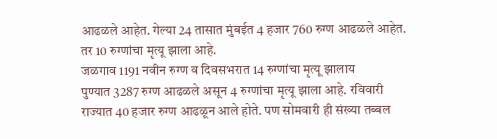आढळले आहेत. गेल्या 24 तासात मुंबईत 4 हजार 760 रुग्ण आढळले आहेत. तर 10 रुग्णांचा मृत्यू झाला आहे.
जळगाव 1191 नवीन रुग्ण व दिवसभरात 14 रुग्णांचा मृत्यू झालाय
पुण्यात 3287 रुग्ण आढळले असून 4 रुग्णांचा मृत्यू झाला आहे. रविवारी राज्यात 40 हजार रुग्ण आढळून आले होते. पण सोमवारी ही संख्या तब्बल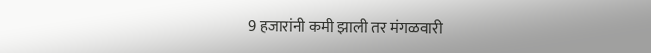9 हजारांनी कमी झाली तर मंगळवारी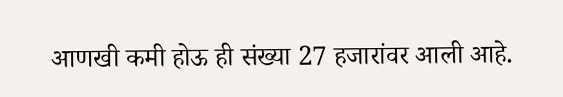आणखी कमी होऊ ही संख्या 27 हजारांवर आली आहे.